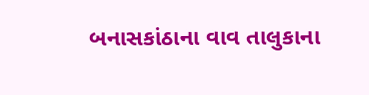બનાસકાંઠાના વાવ તાલુકાના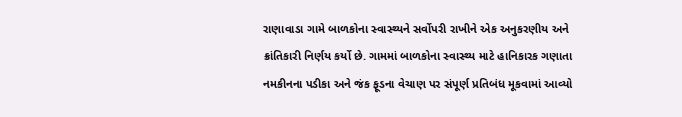રાણાવાડા ગામે બાળકોના સ્વાસ્થ્યને સર્વોપરી રાખીને એક અનુકરણીય અને ક્રાંતિકારી નિર્ણય કર્યો છે. ગામમાં બાળકોના સ્વાસ્થ્ય માટે હાનિકારક ગણાતા નમકીનના પડીકા અને જંક ફૂડના વેચાણ પર સંપૂર્ણ પ્રતિબંધ મૂકવામાં આવ્યો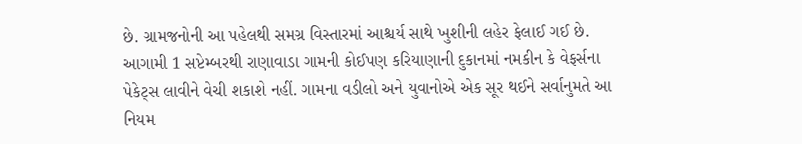છે. ગ્રામજનોની આ પહેલથી સમગ્ર વિસ્તારમાં આશ્ચર્ય સાથે ખુશીની લહેર ફેલાઈ ગઈ છે.
આગામી 1 સપ્ટેમ્બરથી રાણાવાડા ગામની કોઈપણ કરિયાણાની દુકાનમાં નમકીન કે વેફર્સના પેકેટ્સ લાવીને વેચી શકાશે નહીં. ગામના વડીલો અને યુવાનોએ એક સૂર થઈને સર્વાનુમતે આ નિયમ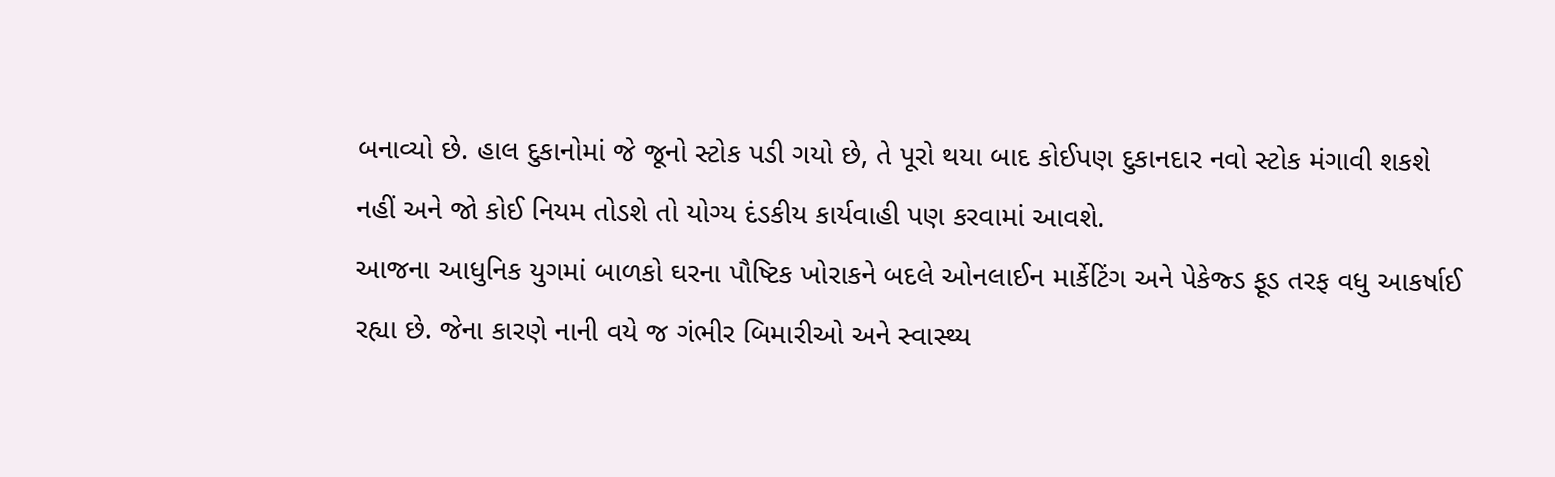બનાવ્યો છે. હાલ દુકાનોમાં જે જૂનો સ્ટોક પડી ગયો છે, તે પૂરો થયા બાદ કોઈપણ દુકાનદાર નવો સ્ટોક મંગાવી શકશે નહીં અને જો કોઈ નિયમ તોડશે તો યોગ્ય દંડકીય કાર્યવાહી પણ કરવામાં આવશે.
આજના આધુનિક યુગમાં બાળકો ઘરના પૌષ્ટિક ખોરાકને બદલે ઓનલાઈન માર્કેટિંગ અને પેકેજ્ડ ફૂડ તરફ વધુ આકર્ષાઈ રહ્યા છે. જેના કારણે નાની વયે જ ગંભીર બિમારીઓ અને સ્વાસ્થ્ય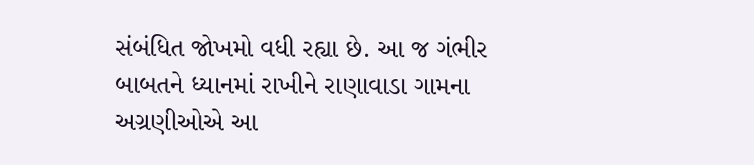સંબંધિત જોખમો વધી રહ્યા છે. આ જ ગંભીર બાબતને ધ્યાનમાં રાખીને રાણાવાડા ગામના અગ્રણીઓએ આ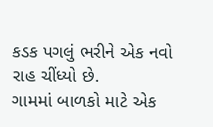કડક પગલું ભરીને એક નવો રાહ ચીંધ્યો છે.
ગામમાં બાળકો માટે એક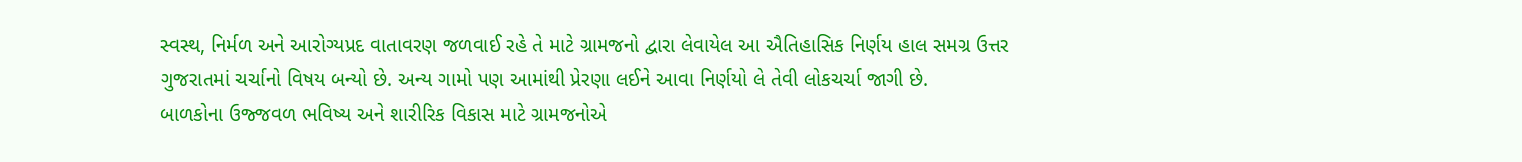સ્વસ્થ, નિર્મળ અને આરોગ્યપ્રદ વાતાવરણ જળવાઈ રહે તે માટે ગ્રામજનો દ્વારા લેવાયેલ આ ઐતિહાસિક નિર્ણય હાલ સમગ્ર ઉત્તર ગુજરાતમાં ચર્ચાનો વિષય બન્યો છે. અન્ય ગામો પણ આમાંથી પ્રેરણા લઈને આવા નિર્ણયો લે તેવી લોકચર્ચા જાગી છે.
બાળકોના ઉજ્જવળ ભવિષ્ય અને શારીરિક વિકાસ માટે ગ્રામજનોએ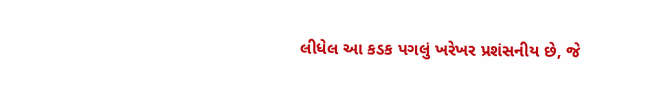લીધેલ આ કડક પગલું ખરેખર પ્રશંસનીય છે, જે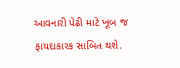આવનારી પેઢી માટે ખૂબ જ ફાયદાકારક સાબિત થશે.